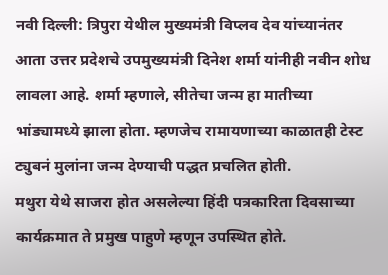नवी दिल्ली: त्रिपुरा येथील मुख्यमंत्री विप्लव देव यांच्यानंतर आता उत्तर प्रदेशचे उपमुख्यमंत्री दिनेश शर्मा यांनीही नवीन शोध लावला आहे. शर्मा म्हणाले, सीतेचा जन्म हा मातीच्या भांड्यामध्ये झाला होता. म्हणजेच रामायणाच्या काळातही टेस्ट ट्युबनं मुलांना जन्म देण्याची पद्धत प्रचलित होती.
मथुरा येथे साजरा होत असलेल्या हिंदी पत्रकारिता दिवसाच्या कार्यक्रमात ते प्रमुख पाहुणे म्हणून उपस्थित होते.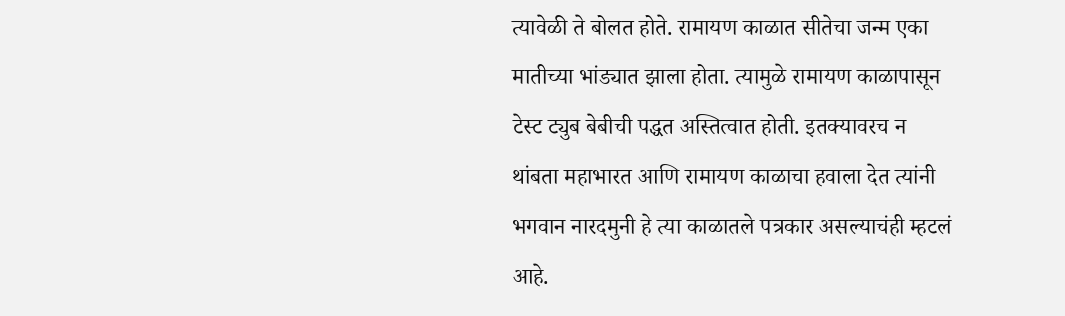त्यावेळी ते बोलत होते. रामायण काळात सीतेचा जन्म एका मातीच्या भांड्यात झाला होता. त्यामुळे रामायण काळापासून टेस्ट ट्युब बेबीची पद्धत अस्तित्वात होती. इतक्यावरच न थांबता महाभारत आणि रामायण काळाचा हवाला देत त्यांनी भगवान नारदमुनी हे त्या काळातले पत्रकार असल्याचंही म्हटलं आहे.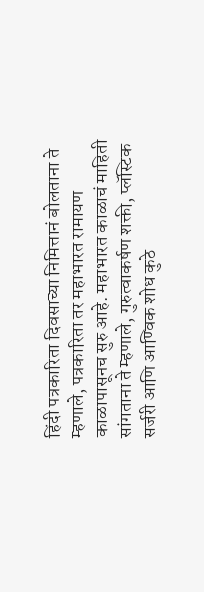हिंदी पत्रकारिता दिवसाच्या निमित्तानं बोलताना ते म्हणाले, पत्रकारिता तर महाभारत रामायण काळापासूनच सुरु आहे. महाभारत काळाचं माहिती सांगताना ते म्हणाले, गुरुत्वाकर्षण शक्ती, प्लॅस्टिक सर्जरी आणि आण्विक शोध कुठे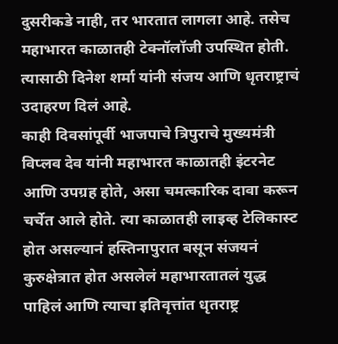दुसरीकडे नाही, तर भारतात लागला आहे. तसेच महाभारत काळातही टेक्नॉलॉजी उपस्थित होती. त्यासाठी दिनेश शर्मा यांनी संजय आणि धृतराष्ट्राचं उदाहरण दिलं आहे.
काही दिवसांपूर्वी भाजपाचे त्रिपुराचे मुख्यमंत्री विप्लव देव यांनी महाभारत काळातही इंटरनेट आणि उपग्रह होते, असा चमत्कारिक दावा करून चर्चेत आले होते. त्या काळातही लाइव्ह टेलिकास्ट होत असल्यानं हस्तिनापुरात बसून संजयनं कुरुक्षेत्रात होत असलेलं महाभारतातलं युद्ध पाहिलं आणि त्याचा इतिवृत्तांत धृतराष्ट्र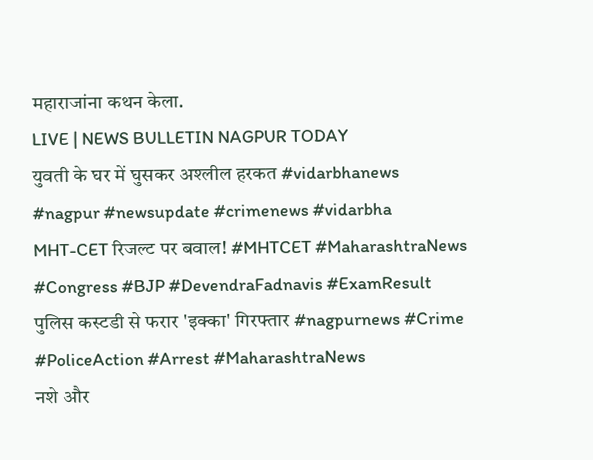महाराजांना कथन केला.
LIVE | NEWS BULLETIN NAGPUR TODAY
युवती के घर में घुसकर अश्लील हरकत #vidarbhanews #nagpur #newsupdate #crimenews #vidarbha
MHT-CET रिजल्ट पर बवाल! #MHTCET #MaharashtraNews #Congress #BJP #DevendraFadnavis #ExamResult
पुलिस कस्टडी से फरार 'इक्का' गिरफ्तार #nagpurnews #Crime #PoliceAction #Arrest #MaharashtraNews
नशे और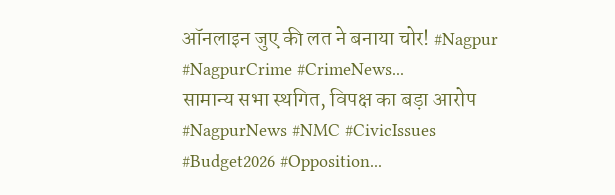ऑनलाइन जुए की लत ने बनाया चोर! #Nagpur #NagpurCrime #CrimeNews...
सामान्य सभा स्थगित, विपक्ष का बड़ा आरोप #NagpurNews #NMC #CivicIssues #Budget2026 #Opposition...